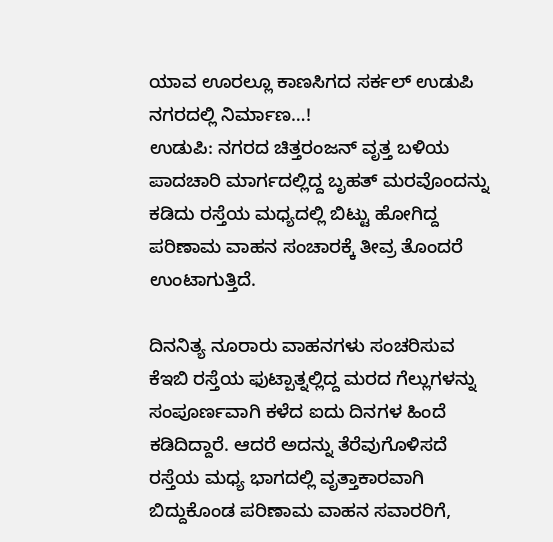ಯಾವ ಊರಲ್ಲೂ ಕಾಣಸಿಗದ ಸರ್ಕಲ್ ಉಡುಪಿ ನಗರದಲ್ಲಿ ನಿರ್ಮಾಣ…!
ಉಡುಪಿ: ನಗರದ ಚಿತ್ತರಂಜನ್ ವೃತ್ತ ಬಳಿಯ ಪಾದಚಾರಿ ಮಾರ್ಗದಲ್ಲಿದ್ದ ಬೃಹತ್ ಮರವೊಂದನ್ನು ಕಡಿದು ರಸ್ತೆಯ ಮಧ್ಯದಲ್ಲಿ ಬಿಟ್ಟು ಹೋಗಿದ್ದ ಪರಿಣಾಮ ವಾಹನ ಸಂಚಾರಕ್ಕೆ ತೀವ್ರ ತೊಂದರೆ ಉಂಟಾಗುತ್ತಿದೆ.

ದಿನನಿತ್ಯ ನೂರಾರು ವಾಹನಗಳು ಸಂಚರಿಸುವ ಕೆಇಬಿ ರಸ್ತೆಯ ಫುಟ್ಪಾತ್ನಲ್ಲಿದ್ದ ಮರದ ಗೆಲ್ಲುಗಳನ್ನು ಸಂಪೂರ್ಣವಾಗಿ ಕಳೆದ ಐದು ದಿನಗಳ ಹಿಂದೆ ಕಡಿದಿದ್ದಾರೆ. ಆದರೆ ಅದನ್ನು ತೆರೆವುಗೊಳಿಸದೆ ರಸ್ತೆಯ ಮಧ್ಯ ಭಾಗದಲ್ಲಿ ವೃತ್ತಾಕಾರವಾಗಿ ಬಿದ್ದುಕೊಂಡ ಪರಿಣಾಮ ವಾಹನ ಸವಾರರಿಗೆ,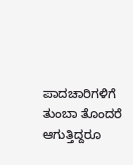ಪಾದಚಾರಿಗಳಿಗೆ ತುಂಬಾ ತೊಂದರೆ ಆಗುತ್ತಿದ್ದರೂ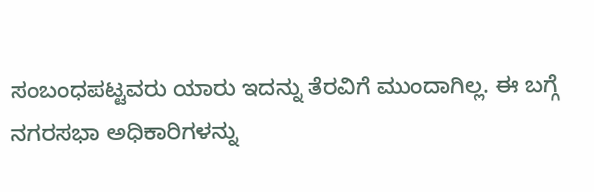ಸಂಬಂಧಪಟ್ಟವರು ಯಾರು ಇದನ್ನು ತೆರವಿಗೆ ಮುಂದಾಗಿಲ್ಲ. ಈ ಬಗ್ಗೆ ನಗರಸಭಾ ಅಧಿಕಾರಿಗಳನ್ನು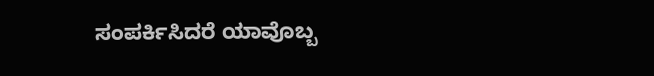ಸಂಪರ್ಕಿಸಿದರೆ ಯಾವೊಬ್ಬ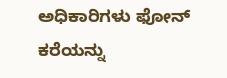ಅಧಿಕಾರಿಗಳು ಫೋನ್ ಕರೆಯನ್ನು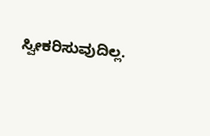ಸ್ವೀಕರಿಸುವುದಿಲ್ಲ.